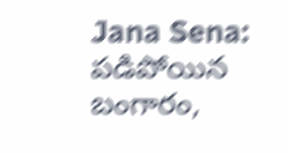Jana Sena: పడిపోయిన బంగారం,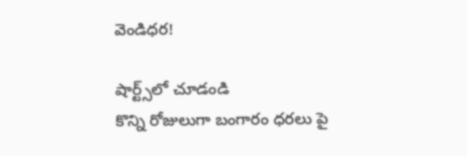వెండిధర!

షార్ట్స్‌లో చూడండి
కొన్ని రోజులుగా బంగారం ధ‌ర‌లు పై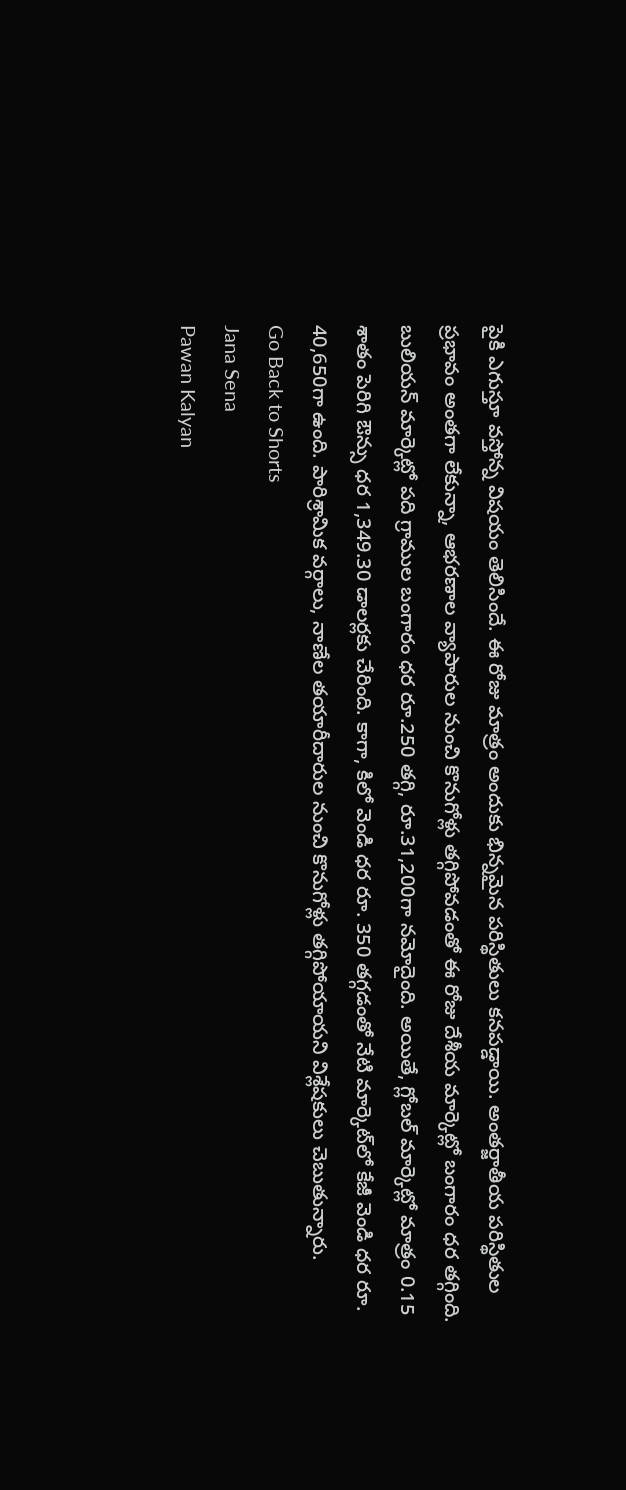పైకి ఎగుస్తూ వ‌స్తోన్న విష‌యం తెలిసిందే. ఈ రోజు మాత్రం అందుకు భిన్న‌మైన ప‌రిస్థితులు క‌న‌ప‌డ్డాయి. అంతర్జాతీయ పరిస్థితుల ప్రభావం అంత‌గా లేకున్నా, ఆభరణాల వ్యాపారుల నుంచి కొనుగోళ్లు త‌గ్గిపోవ‌డంతో ఈ రోజు దేశీయ మార్కెట్లో బంగారం ధ‌ర త‌గ్గింది. బులియ‌న్ మార్కెట్లో ప‌ది గ్రాముల‌ బంగారం ధర రూ.250 తగ్గి, రూ.31,200గా న‌మోదైంది. అయితే, గ్లోబ‌ల్ మార్కెట్లో మాత్రం 0.15 శాతం పెరిగి ఔన్సు ధర 1,349.30 డాలర్లకు చేరింది. కాగా, కిలో వెండి ధ‌ర రూ. 350 తగ్గడంతో నేటి మార్కెట్‌లో కేజీ వెండి ధర రూ. 40,650గా ఉంది. పారిశ్రామిక వర్గాలు, నాణేల తయారీదారుల నుంచి కొనుగోళ్లు త‌గ్గిపోయాయ‌ని విశ్లేష‌కులు చెబుతున్నారు.
Go Back to Shorts
Jana Sena
Pawan Kalyan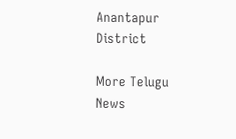Anantapur District

More Telugu News